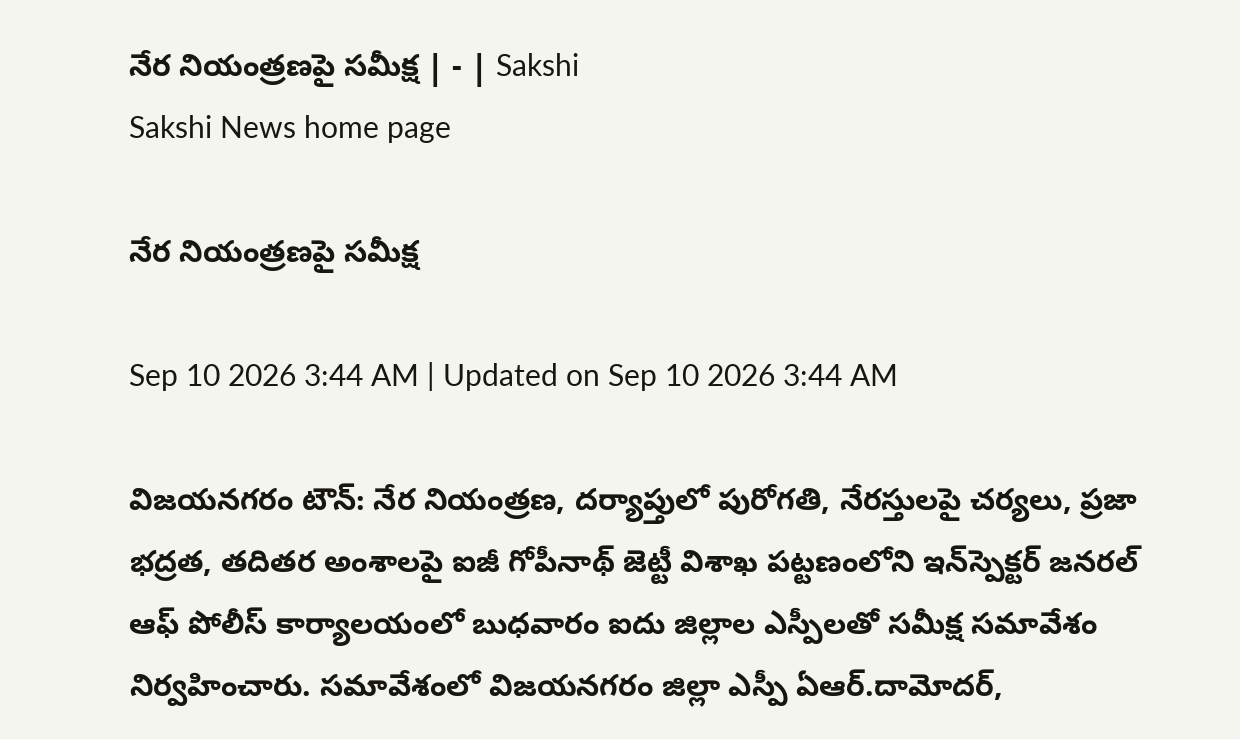నేర నియంత్రణపై సమీక్ష | - | Sakshi
Sakshi News home page

నేర నియంత్రణపై సమీక్ష

Sep 10 2026 3:44 AM | Updated on Sep 10 2026 3:44 AM

విజయనగరం టౌన్‌: నేర నియంత్రణ, దర్యాప్తులో పురోగతి, నేరస్తులపై చర్యలు, ప్రజా భద్రత, తదితర అంశాలపై ఐజీ గోపీనాథ్‌ జెట్టీ విశాఖ పట్టణంలోని ఇన్‌స్పెక్టర్‌ జనరల్‌ ఆఫ్‌ పోలీస్‌ కార్యాలయంలో బుధవారం ఐదు జిల్లాల ఎస్పీలతో సమీక్ష సమావేశం నిర్వహించారు. సమావేశంలో విజయనగరం జిల్లా ఎస్పీ ఏఆర్‌.దామోదర్‌,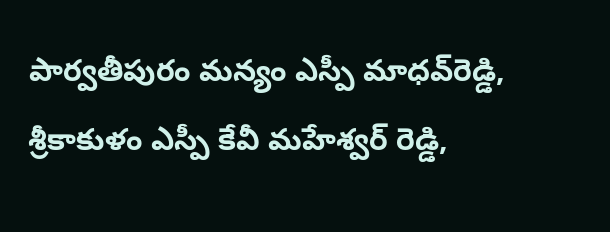పార్వతీపురం మన్యం ఎస్పీ మాధవ్‌రెడ్డి, శ్రీకాకుళం ఎస్పీ కేవీ మహేశ్వర్‌ రెడ్డి,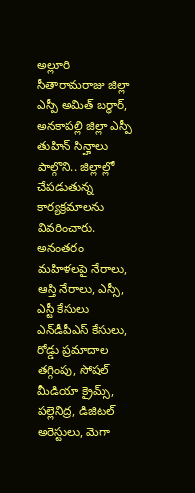అల్లూరి సీతారామరాజు జిల్లా ఎస్పీ అమిత్‌ బర్ధార్‌, అనకాపల్లి జిల్లా ఎస్పీ తుహిన్‌ సిన్హాలు పాల్గొని.. జిల్లాల్లో చేపడుతున్న కార్యక్రమాలను వివరించారు. అనంతరం మహిళలపై నేరాలు, ఆస్తి నేరాలు, ఎస్సీ, ఎస్టీ కేసులు ఎన్‌డీపీఎస్‌ కేసులు, రోడ్డు ప్రమాదాల తగ్గింపు, సోషల్‌ మీడియా క్రైమ్స్‌, పల్లెనిద్ర, డిజిటల్‌ అరెస్టులు, మెగా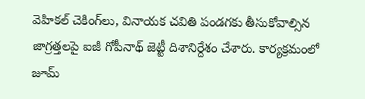వెహికల్‌ చెకింగ్‌లు, వినాయక చవితి పండగకు తీసుకోవాల్సిన జాగ్రత్తలపై ఐజీ గోపీనాథ్‌ జెట్టీ దిశానిర్దేశం చేశారు. కార్యక్రమంలో జూమ్‌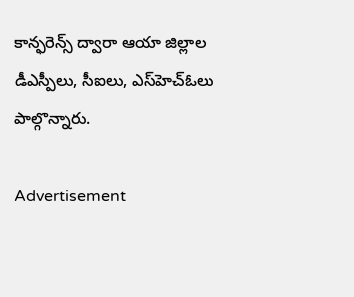కాన్ఫరెన్స్‌ ద్వారా ఆయా జిల్లాల డీఎస్పీలు, సీఐలు, ఎస్‌హెచ్‌ఓలు పాల్గొన్నారు.

Advertisement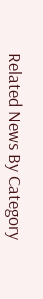Related News By Category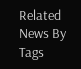Related News By Tags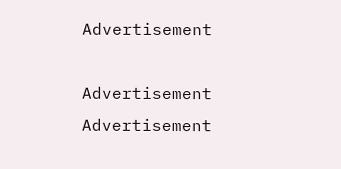Advertisement

Advertisement
Advertisement